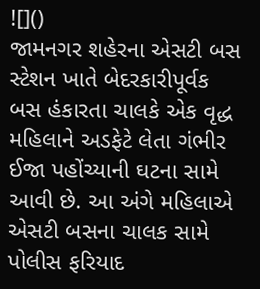![]()
જામનગર શહેરના એસટી બસ સ્ટેશન ખાતે બેદરકારીપૂર્વક બસ હંકારતા ચાલકે એક વૃદ્ધ મહિલાને અડફેટે લેતા ગંભીર ઈજા પહોંચ્યાની ઘટના સામે આવી છે. આ અંગે મહિલાએ એસટી બસના ચાલક સામે પોલીસ ફરિયાદ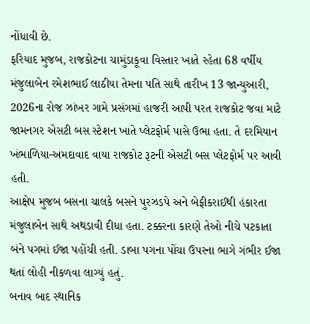નોંધાવી છે.
ફરિયાદ મુજબ, રાજકોટના ચામુંડાકૂવા વિસ્તાર ખાતે રહેતા 68 વર્ષીય મંજુલાબેન રમેશભાઈ લાઠીયા તેમના પતિ સાથે તારીખ 13 જાન્યુઆરી, 2026ના રોજ ઝાંખર ગામે પ્રસંગમાં હાજરી આપી પરત રાજકોટ જવા માટે જામનગર એસટી બસ સ્ટેશન ખાતે પ્લેટફોર્મ પાસે ઉભા હતા. તે દરમિયાન ખંભાળિયા-અમદાવાદ વાયા રાજકોટ રૂટની એસટી બસ પ્લેટફોર્મ પર આવી હતી.
આક્ષેપ મુજબ બસના ચાલકે બસને પુરઝડપે અને બેફીકરાઈથી હંકારતા મંજુલાબેન સાથે અથડાવી દીધા હતા. ટક્કરના કારણે તેઓ નીચે પટકાતા બંને પગમાં ઈજા પહોંચી હતી. ડાબા પગના પોંચા ઉપરના ભાગે ગંભીર ઈજા થતાં લોહી નીકળવા લાગ્યું હતું.
બનાવ બાદ સ્થાનિક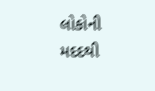લોકોની મદદથી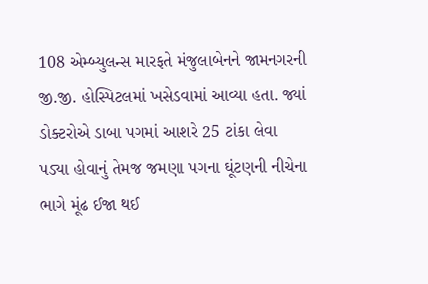108 એમ્બ્યુલન્સ મારફતે મંજુલાબેનને જામનગરની જી.જી. હોસ્પિટલમાં ખસેડવામાં આવ્યા હતા. જ્યાં ડોક્ટરોએ ડાબા પગમાં આશરે 25 ટાંકા લેવા પડ્યા હોવાનું તેમજ જમણા પગના ઘૂંટણની નીચેના ભાગે મૂંઢ ઈજા થઈ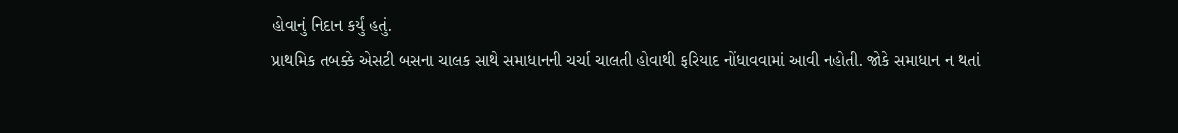હોવાનું નિદાન કર્યું હતું.
પ્રાથમિક તબક્કે એસટી બસના ચાલક સાથે સમાધાનની ચર્ચા ચાલતી હોવાથી ફરિયાદ નોંધાવવામાં આવી નહોતી. જોકે સમાધાન ન થતાં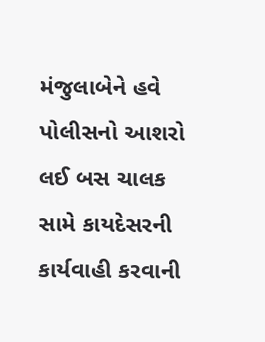મંજુલાબેને હવે પોલીસનો આશરો લઈ બસ ચાલક સામે કાયદેસરની કાર્યવાહી કરવાની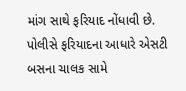માંગ સાથે ફરિયાદ નોંધાવી છે.
પોલીસે ફરિયાદના આધારે એસટી બસના ચાલક સામે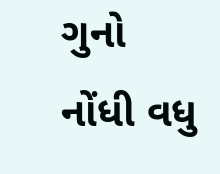ગુનો નોંધી વધુ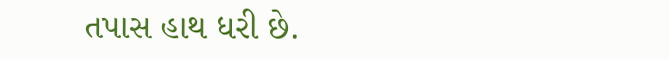તપાસ હાથ ધરી છે.